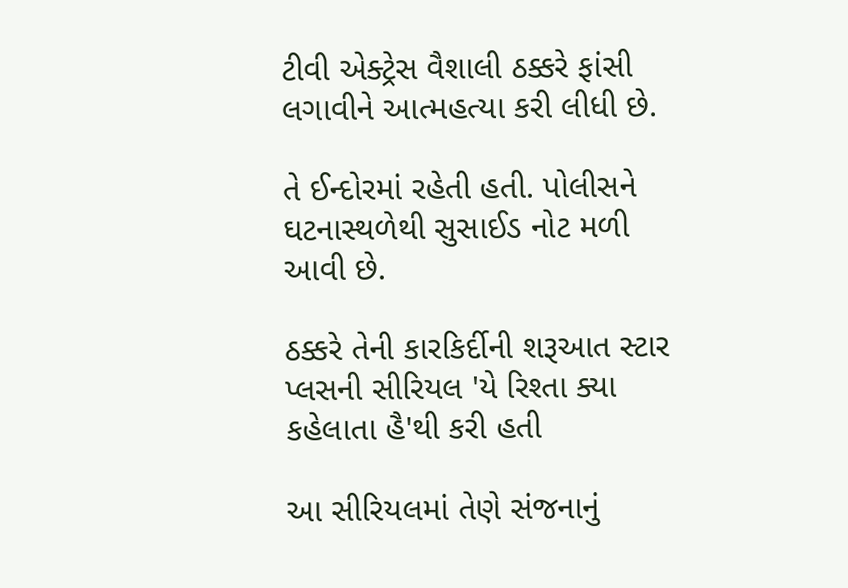ટીવી એક્ટ્રેસ વૈશાલી ઠક્કરે ફાંસી લગાવીને આત્મહત્યા કરી લીધી છે.

તે ઈન્દોરમાં રહેતી હતી. પોલીસને ઘટનાસ્થળેથી સુસાઈડ નોટ મળી આવી છે.

ઠક્કરે તેની કારકિર્દીની શરૂઆત સ્ટાર પ્લસની સીરિયલ 'યે રિશ્તા ક્યા કહેલાતા હૈ'થી કરી હતી

આ સીરિયલમાં તેણે સંજનાનું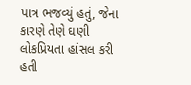પાત્ર ભજવ્યું હતું, જેના કારણે તેણે ઘણી લોકપ્રિયતા હાંસલ કરી હતી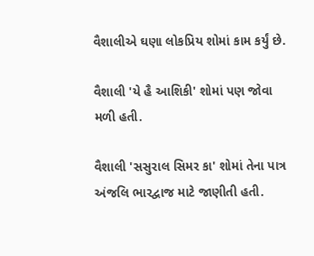વૈશાલીએ ઘણા લોકપ્રિય શોમાં કામ કર્યું છે.

વૈશાલી 'યે હૈ આશિકી' શોમાં પણ જોવા મળી હતી.

વૈશાલી 'સસુરાલ સિમર કા' શોમાં તેના પાત્ર અંજલિ ભારદ્વાજ માટે જાણીતી હતી.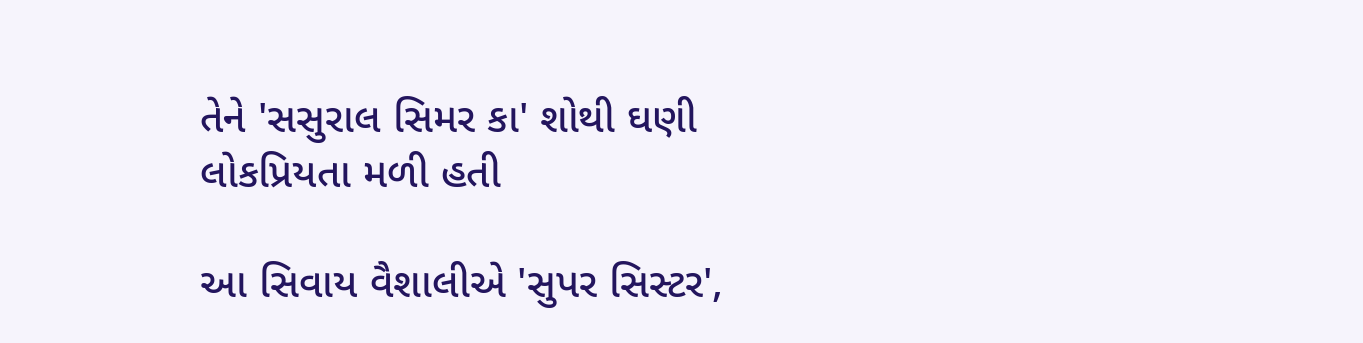તેને 'સસુરાલ સિમર કા' શોથી ઘણી લોકપ્રિયતા મળી હતી

આ સિવાય વૈશાલીએ 'સુપર સિસ્ટર',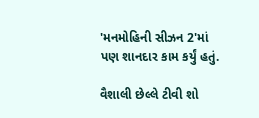'મનમોહિની સીઝન 2'માં પણ શાનદાર કામ કર્યું હતું.

વૈશાલી છેલ્લે ટીવી શો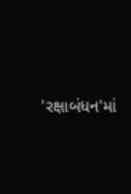'રક્ષાબંધન'માં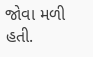જોવા મળી હતી.